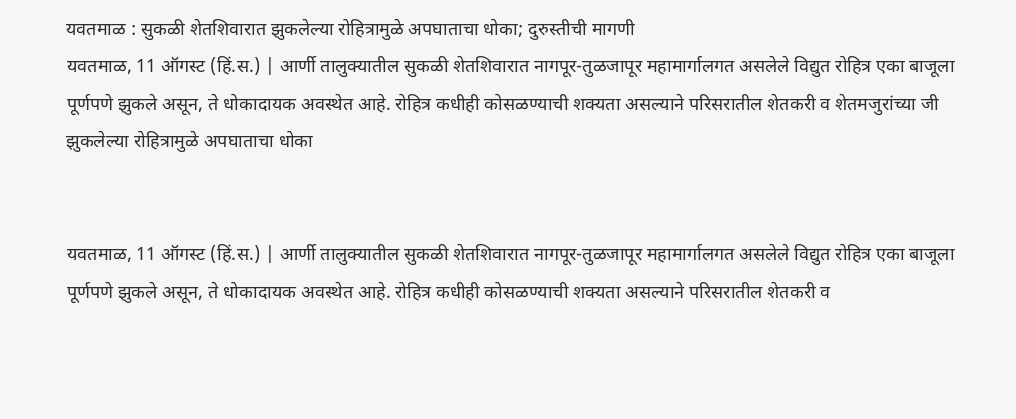यवतमाळ : सुकळी शेतशिवारात झुकलेल्या रोहित्रामुळे अपघाताचा धोका; दुरुस्तीची मागणी
यवतमाळ, 11 ऑगस्ट (हिं.स.) | आर्णी तालुक्यातील सुकळी शेतशिवारात नागपूर-तुळजापूर महामार्गालगत असलेले विद्युत रोहित्र एका बाजूला पूर्णपणे झुकले असून, ते धोकादायक अवस्थेत आहे. रोहित्र कधीही कोसळण्याची शक्यता असल्याने परिसरातील शेतकरी व शेतमजुरांच्या जी
झुकलेल्या रोहित्रामुळे अपघाताचा धोका


यवतमाळ, 11 ऑगस्ट (हिं.स.) | आर्णी तालुक्यातील सुकळी शेतशिवारात नागपूर-तुळजापूर महामार्गालगत असलेले विद्युत रोहित्र एका बाजूला पूर्णपणे झुकले असून, ते धोकादायक अवस्थेत आहे. रोहित्र कधीही कोसळण्याची शक्यता असल्याने परिसरातील शेतकरी व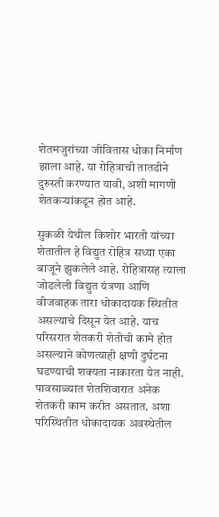शेतमजुरांच्या जीवितास धोका निर्माण झाला आहे. या रोहित्राची तातडीने दुरुस्ती करण्यात यावी, अशी मागणी शेतकऱ्यांकडून होत आहे.

सुकळी येथील किशोर भारती यांच्या शेतातील हे विद्युत रोहित्र सध्या एका बाजूने झुकलेले आहे. रोहित्रासह त्याला जोडलेली विद्युत यंत्रणा आणि वीजवाहक तारा धोकादायक स्थितीत असल्याचे दिसून येत आहे. याच परिसरात शेतकरी शेतीची कामे होत असल्याने कोणत्याही क्षणी दुर्घटना घडण्याची शक्यता नाकारता येत नाही. पावसाळ्यात शेतशिवारात अनेक शेतकरी काम करीत असतात. अशा परिस्थितीत धोकादायक अवस्थेतील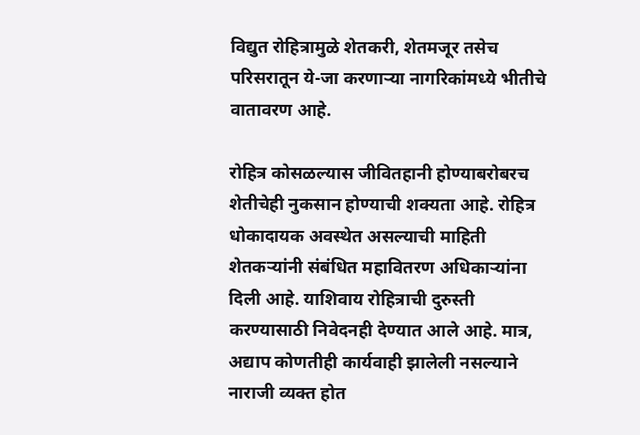विद्युत रोहित्रामुळे शेतकरी, शेतमजूर तसेच परिसरातून ये-जा करणाऱ्या नागरिकांमध्ये भीतीचे वातावरण आहे.

रोहित्र कोसळल्यास जीवितहानी होण्याबरोबरच शेतीचेही नुकसान होण्याची शक्यता आहे. रोहित्र धोकादायक अवस्थेत असल्याची माहिती शेतकऱ्यांनी संबंधित महावितरण अधिकाऱ्यांना दिली आहे. याशिवाय रोहित्राची दुरुस्ती करण्यासाठी निवेदनही देण्यात आले आहे. मात्र, अद्याप कोणतीही कार्यवाही झालेली नसल्याने नाराजी व्यक्त होत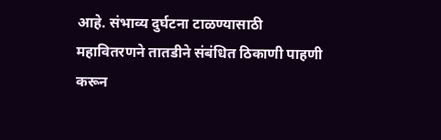आहे. संभाव्य दुर्घटना टाळण्यासाठी महावितरणने तातडीने संबंधित ठिकाणी पाहणी करून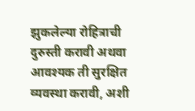झुकलेल्या रोहित्राची दुरुस्ती करावी अथवा आवश्यक ती सुरक्षित व्यवस्था करावी, अशी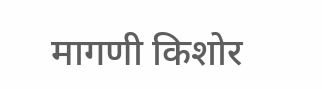मागणी किशोर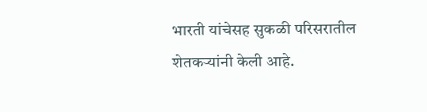भारती यांचेसह सुकळी परिसरातील शेतकऱ्यांनी केली आहे.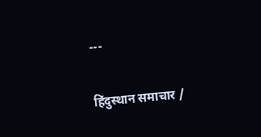---

हिंदुस्थान समाचार /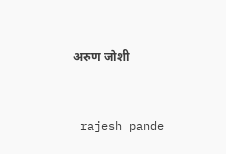अरुण जोशी


 rajesh pande